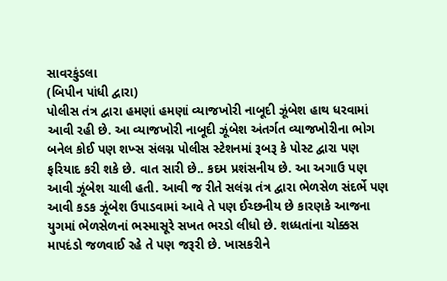સાવરકુંડલા
(બિપીન પાંધી દ્વારા)
પોલીસ તંત્ર દ્વારા હમણાં હમણાં વ્યાજખોરી નાબૂદી ઝૂંબેશ હાથ ધરવામાં આવી રહી છે. આ વ્યાજખોરી નાબૂદી ઝૂંબેશ અંતર્ગત વ્યાજખોરીના ભોગ બનેલ કોઈ પણ શખ્સ સંલગ્ન પોલીસ સ્ટેશનમાં રૂબરૂ કે પોસ્ટ દ્વારા પણ ફરિયાદ કરી શકે છે. વાત સારી છે.. કદમ પ્રશંસનીય છે. આ અગાઉ પણ આવી ઝૂંબેશ ચાલી હતી. આવી જ રીતે સલંગ્ન તંત્ર દ્વારા ભેળસેળ સંદર્ભે પણ આવી કડક ઝૂંબેશ ઉપાડવામાં આવે તે પણ ઈચ્છનીય છે કારણકે આજના યુગમાં ભેળસેળનાં ભસ્માસૂરે સખત ભરડો લીધો છે. શધ્ધતાંના ચોક્કસ માપદંડો જળવાઈ રહે તે પણ જરૂરી છે. ખાસકરીને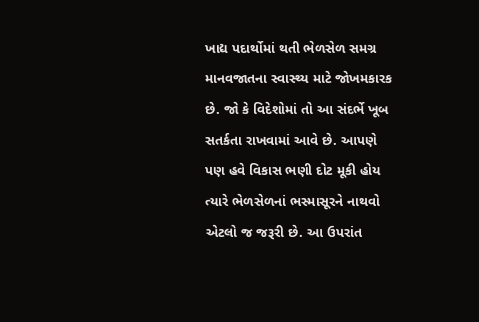ખાદ્ય પદાર્થોમાં થતી ભેળસેળ સમગ્ર માનવજાતના સ્વાસ્થ્ય માટે જોખમકારક છે. જો કે વિદેશોમાં તો આ સંદર્ભે ખૂબ સતર્કતા રાખવામાં આવે છે. આપણે પણ હવે વિકાસ ભણી દોટ મૂકી હોય ત્યારે ભેળસેળનાં ભસ્માસૂરને નાથવો એટલો જ જરૂરી છે. આ ઉપરાંત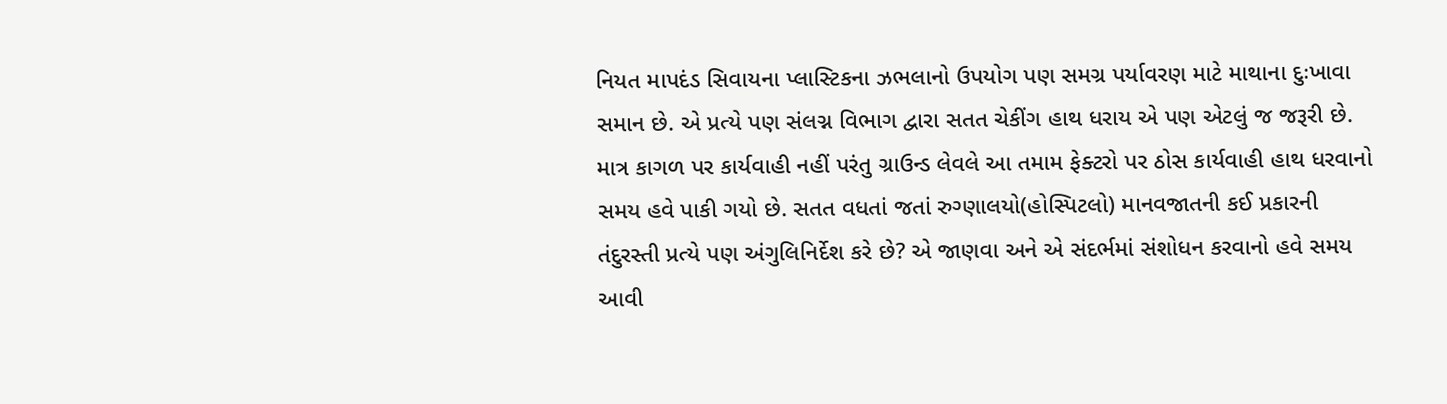નિયત માપદંડ સિવાયના પ્લાસ્ટિકના ઝભલાનો ઉપયોગ પણ સમગ્ર પર્યાવરણ માટે માથાના દુઃખાવા સમાન છે. એ પ્રત્યે પણ સંલગ્ન વિભાગ દ્વારા સતત ચેકીંગ હાથ ધરાય એ પણ એટલું જ જરૂરી છે. માત્ર કાગળ પર કાર્યવાહી નહીં પરંતુ ગ્રાઉન્ડ લેવલે આ તમામ ફેક્ટરો પર ઠોસ કાર્યવાહી હાથ ધરવાનો સમય હવે પાકી ગયો છે. સતત વધતાં જતાં રુગ્ણાલયો(હોસ્પિટલો) માનવજાતની કઈ પ્રકારની તંદુરસ્તી પ્રત્યે પણ અંગુલિનિર્દેશ કરે છે? એ જાણવા અને એ સંદર્ભમાં સંશોધન કરવાનો હવે સમય આવી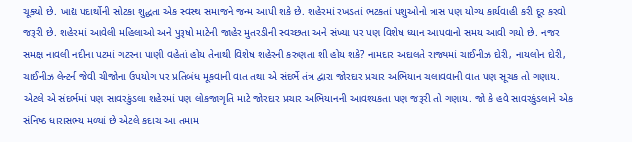ચૂક્યો છે. ખાદ્ય પદાર્થોની સોટકા શુદ્ધતા એક સ્વસ્થ સમાજને જન્મ આપી શકે છે. શહેરમાં રખડતાં ભટકતાં પશુઓનો ત્રાસ પણ યોગ્ય કાર્યવાહી કરી દૂર કરવો જરૂરી છે. શહેરમાં આવેલી મહિલાઓ અને પુરૂષો માટેની જાહેર મુતરડીની સ્વચ્છતા અને સંખ્યા પર પણ વિશેષ ધ્યાન આપવાનો સમય આવી ગયો છે. નજર સમક્ષ નાવલી નદીના પટમાં ગટરના પાણી વહેતાં હોય તેનાથી વિશેષ શહેરની કરુણતા શી હોય શકે? નામદાર અદાલતે રાજ્યમાં ચાઈનીઝ દોરી, નાયલોન દોરી, ચાઈનીઝ લેન્ટર્ન જેવી ચીજોના ઉપયોગ પર પ્રતિબંધ મૂકવાની વાત તથા એ સંદર્ભે તંત્ર દ્વારા જોરદાર પ્રચાર અભિયાન ચલાવવાની વાત પણ સૂચક તો ગણાય. એટલે એ સંદર્ભમાં પણ સાવરકુંડલા શહેરમાં પણ લોકજાગૃતિ માટે જોરદાર પ્રચાર અભિયાનની આવશ્યકતા પણ જરૂરી તો ગણાય. જો કે હવે સાવરકુંડલાને એક સંનિષ્ઠ ધારાસભ્ય મળ્યાં છે એટલે કદાચ આ તમામ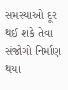સમસ્યાઓ દૂર થઈ શકે તેવા સંજોગો નિર્માણ થયા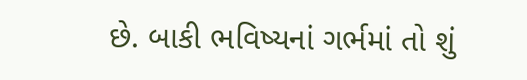છે. બાકી ભવિષ્યનાં ગર્ભમાં તો શું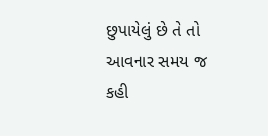છુપાયેલું છે તે તો આવનાર સમય જ કહી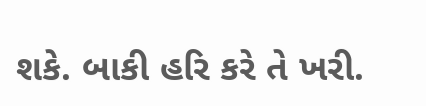શકે. બાકી હરિ કરે તે ખરી.